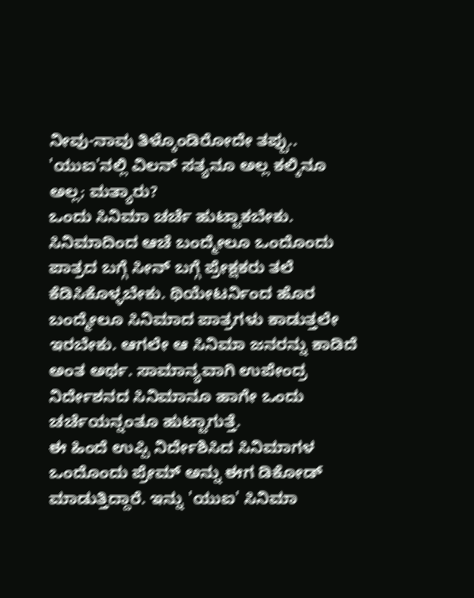ನೀವು-ನಾವು ತಿಳ್ಕೊಂಡಿರೋದೇ ತಪ್ಪು.. 'ಯುಐ'ನಲ್ಲಿ ವಿಲನ್ ಸತ್ಯನೂ ಅಲ್ಲ ಕಲ್ಕಿನೂ ಅಲ್ಲ; ಮತ್ಯಾರು?
ಒಂದು ಸಿನಿಮಾ ಚರ್ಚೆ ಹುಟ್ಟಾಕಬೇಕು. ಸಿನಿಮಾದಿಂದ ಆಚೆ ಬಂದ್ಮೇಲೂ ಒಂದೊಂದು ಪಾತ್ರದ ಬಗ್ಗೆ ಸೀನ್ ಬಗ್ಗೆ ಪ್ರೇಕ್ಷಕರು ತಲೆ ಕೆಡಿಸಿಕೊಳ್ಳಬೇಕು. ಥಿಯೇಟರ್ನಿಂದ ಹೊರ ಬಂದ್ಮೇಲೂ ಸಿನಿಮಾದ ಪಾತ್ರಗಳು ಕಾಡುತ್ತಲೇ ಇರಬೇಕು. ಆಗಲೇ ಆ ಸಿನಿಮಾ ಜನರನ್ನು ಕಾಡಿದೆ ಅಂತ ಅರ್ಥ. ಸಾಮಾನ್ಯವಾಗಿ ಉಪೇಂದ್ರ ನಿರ್ದೇಶನದ ಸಿನಿಮಾನೂ ಹಾಗೇ ಒಂದು ಚರ್ಚೆಯನ್ನಂತೂ ಹುಟ್ಟಾಗುತ್ತೆ.
ಈ ಹಿಂದೆ ಉಪ್ಪಿ ನಿರ್ದೇಶಿಸಿದ ಸಿನಿಮಾಗಳ ಒಂದೊಂದು ಪ್ರೇಮ್ ಅನ್ನು ಈಗ ಡಿಕೋಡ್ ಮಾಡುತ್ತಿದ್ದಾರೆ. ಇನ್ನು 'ಯುಐ' ಸಿನಿಮಾ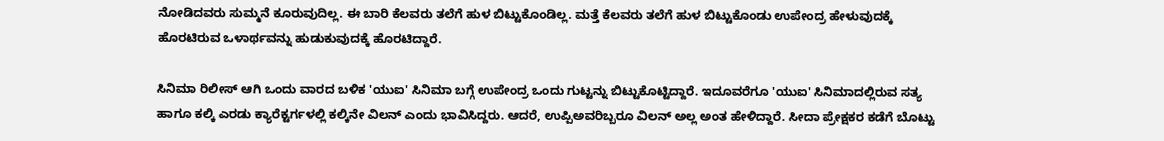ನೋಡಿದವರು ಸುಮ್ಮನೆ ಕೂರುವುದಿಲ್ಲ. ಈ ಬಾರಿ ಕೆಲವರು ತಲೆಗೆ ಹುಳ ಬಿಟ್ಟುಕೊಂಡಿಲ್ಲ. ಮತ್ತೆ ಕೆಲವರು ತಲೆಗೆ ಹುಳ ಬಿಟ್ಟುಕೊಂಡು ಉಪೇಂದ್ರ ಹೇಳುವುದಕ್ಕೆ ಹೊರಟಿರುವ ಒಳಾರ್ಥವನ್ನು ಹುಡುಕುವುದಕ್ಕೆ ಹೊರಟಿದ್ದಾರೆ.

ಸಿನಿಮಾ ರಿಲೀಸ್ ಆಗಿ ಒಂದು ವಾರದ ಬಳಿಕ 'ಯುಐ' ಸಿನಿಮಾ ಬಗ್ಗೆ ಉಪೇಂದ್ರ ಒಂದು ಗುಟ್ಟನ್ನು ಬಿಟ್ಟುಕೊಟ್ಟಿದ್ದಾರೆ. ಇದೂವರೆಗೂ 'ಯುಐ' ಸಿನಿಮಾದಲ್ಲಿರುವ ಸತ್ಯ ಹಾಗೂ ಕಲ್ಕಿ ಎರಡು ಕ್ಯಾರೆಕ್ಟರ್ಗಳಲ್ಲಿ ಕಲ್ಕಿನೇ ವಿಲನ್ ಎಂದು ಭಾವಿಸಿದ್ದರು. ಆದರೆ, ಉಪ್ಪಿಅವರಿಬ್ಬರೂ ವಿಲನ್ ಅಲ್ಲ ಅಂತ ಹೇಳಿದ್ದಾರೆ. ಸೀದಾ ಪ್ರೇಕ್ಷಕರ ಕಡೆಗೆ ಬೊಟ್ಟು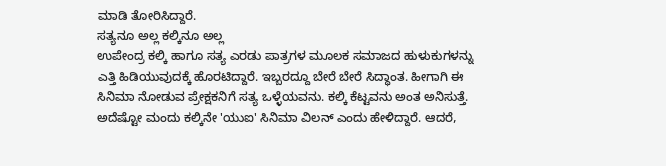ಮಾಡಿ ತೋರಿಸಿದ್ದಾರೆ.
ಸತ್ಯನೂ ಅಲ್ಲ ಕಲ್ಕಿನೂ ಅಲ್ಲ
ಉಪೇಂದ್ರ ಕಲ್ಕಿ ಹಾಗೂ ಸತ್ಯ ಎರಡು ಪಾತ್ರಗಳ ಮೂಲಕ ಸಮಾಜದ ಹುಳುಕುಗಳನ್ನು ಎತ್ತಿ ಹಿಡಿಯುವುದಕ್ಕೆ ಹೊರಟಿದ್ದಾರೆ. ಇಬ್ಬರದ್ದೂ ಬೇರೆ ಬೇರೆ ಸಿದ್ಧಾಂತ. ಹೀಗಾಗಿ ಈ ಸಿನಿಮಾ ನೋಡುವ ಪ್ರೇಕ್ಷಕನಿಗೆ ಸತ್ಯ ಒಳ್ಳೆಯವನು. ಕಲ್ಕಿ ಕೆಟ್ಟವನು ಅಂತ ಅನಿಸುತ್ತೆ. ಅದೆಷ್ಟೋ ಮಂದು ಕಲ್ಕಿನೇ 'ಯುಐ' ಸಿನಿಮಾ ವಿಲನ್ ಎಂದು ಹೇಳಿದ್ದಾರೆ. ಆದರೆ,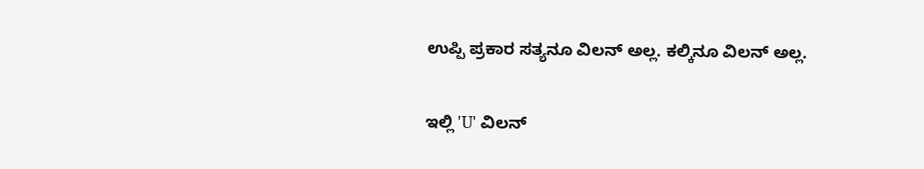ಉಪ್ಪಿ ಪ್ರಕಾರ ಸತ್ಯನೂ ವಿಲನ್ ಅಲ್ಲ. ಕಲ್ಕಿನೂ ವಿಲನ್ ಅಲ್ಲ.

ಇಲ್ಲಿ 'U' ವಿಲನ್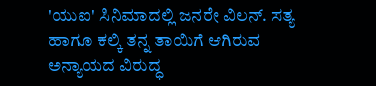'ಯುಐ' ಸಿನಿಮಾದಲ್ಲಿ ಜನರೇ ವಿಲನ್. ಸತ್ಯ ಹಾಗೂ ಕಲ್ಕಿ ತನ್ನ ತಾಯಿಗೆ ಆಗಿರುವ ಅನ್ಯಾಯದ ವಿರುದ್ಧ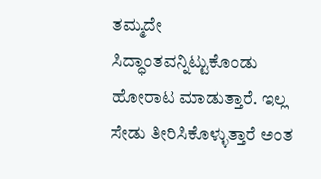ತಮ್ಮದೇ ಸಿದ್ಧಾಂತವನ್ನಿಟ್ಟುಕೊಂಡು ಹೋರಾಟ ಮಾಡುತ್ತಾರೆ. ಇಲ್ಲ ಸೇಡು ತೀರಿಸಿಕೊಳ್ಳುತ್ತಾರೆ ಅಂತ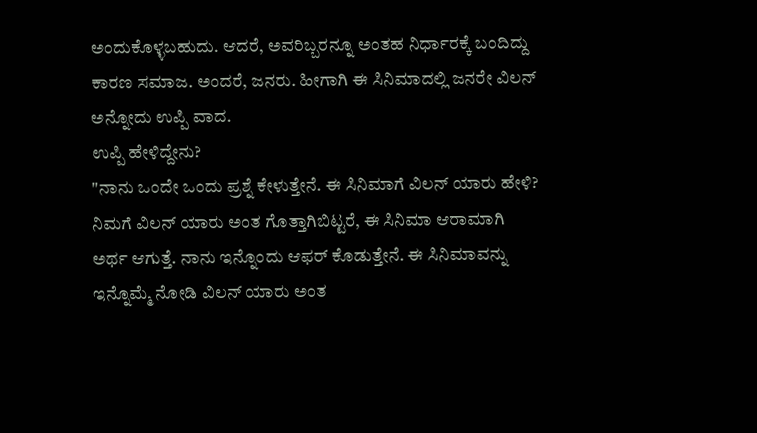ಅಂದುಕೊಳ್ಳಬಹುದು. ಆದರೆ, ಅವರಿಬ್ಬರನ್ನೂ ಅಂತಹ ನಿರ್ಧಾರಕ್ಕೆ ಬಂದಿದ್ದು ಕಾರಣ ಸಮಾಜ. ಅಂದರೆ, ಜನರು. ಹೀಗಾಗಿ ಈ ಸಿನಿಮಾದಲ್ಲಿ ಜನರೇ ವಿಲನ್ ಅನ್ನೋದು ಉಪ್ಪಿ ವಾದ.
ಉಪ್ಪಿ ಹೇಳಿದ್ದೇನು?
"ನಾನು ಒಂದೇ ಒಂದು ಪ್ರಶ್ನೆ ಕೇಳುತ್ತೇನೆ. ಈ ಸಿನಿಮಾಗೆ ವಿಲನ್ ಯಾರು ಹೇಳಿ? ನಿಮಗೆ ವಿಲನ್ ಯಾರು ಅಂತ ಗೊತ್ತಾಗಿಬಿಟ್ಟರೆ, ಈ ಸಿನಿಮಾ ಆರಾಮಾಗಿ ಅರ್ಥ ಆಗುತ್ತೆ. ನಾನು ಇನ್ನೊಂದು ಆಫರ್ ಕೊಡುತ್ತೇನೆ. ಈ ಸಿನಿಮಾವನ್ನು ಇನ್ನೊಮ್ಮೆ ನೋಡಿ ವಿಲನ್ ಯಾರು ಅಂತ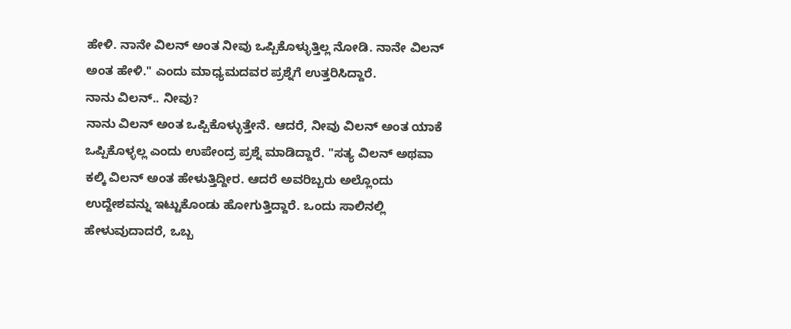ಹೇಳಿ. ನಾನೇ ವಿಲನ್ ಅಂತ ನೀವು ಒಪ್ಪಿಕೊಳ್ಳುತ್ತಿಲ್ಲ ನೋಡಿ. ನಾನೇ ವಿಲನ್ ಅಂತ ಹೇಳಿ." ಎಂದು ಮಾಧ್ಯಮದವರ ಪ್ರಶ್ನೆಗೆ ಉತ್ತರಿಸಿದ್ದಾರೆ.
ನಾನು ವಿಲನ್.. ನೀವು?
ನಾನು ವಿಲನ್ ಅಂತ ಒಪ್ಪಿಕೊಳ್ಳುತ್ತೇನೆ. ಆದರೆ, ನೀವು ವಿಲನ್ ಅಂತ ಯಾಕೆ ಒಪ್ಪಿಕೊಳ್ಳಲ್ಲ ಎಂದು ಉಪೇಂದ್ರ ಪ್ರಶ್ನೆ ಮಾಡಿದ್ದಾರೆ. "ಸತ್ಯ ವಿಲನ್ ಅಥವಾ ಕಲ್ಕಿ ವಿಲನ್ ಅಂತ ಹೇಳುತ್ತಿದ್ದೀರ. ಆದರೆ ಅವರಿಬ್ಬರು ಅಲ್ಲೊಂದು ಉದ್ದೇಶವನ್ನು ಇಟ್ಟುಕೊಂಡು ಹೋಗುತ್ತಿದ್ದಾರೆ. ಒಂದು ಸಾಲಿನಲ್ಲಿ ಹೇಳುವುದಾದರೆ, ಒಬ್ಬ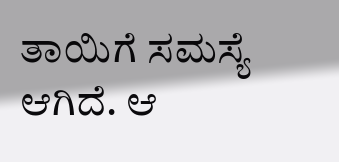ತಾಯಿಗೆ ಸಮಸ್ಯೆ ಆಗಿದೆ. ಆ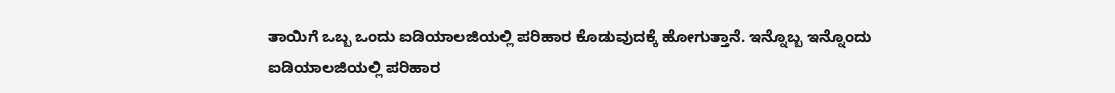ತಾಯಿಗೆ ಒಬ್ಬ ಒಂದು ಐಡಿಯಾಲಜಿಯಲ್ಲಿ ಪರಿಹಾರ ಕೊಡುವುದಕ್ಕೆ ಹೋಗುತ್ತಾನೆ. ಇನ್ನೊಬ್ಬ ಇನ್ನೊಂದು ಐಡಿಯಾಲಜಿಯಲ್ಲಿ ಪರಿಹಾರ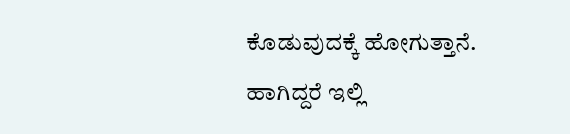ಕೊಡುವುದಕ್ಕೆ ಹೋಗುತ್ತಾನೆ. ಹಾಗಿದ್ದರೆ ಇಲ್ಲಿ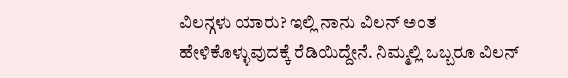ವಿಲನ್ಗಳು ಯಾರು? ಇಲ್ಲಿ ನಾನು ವಿಲನ್ ಅಂತ ಹೇಳಿಕೊಳ್ಳುವುದಕ್ಕೆ ರೆಡಿಯಿದ್ದೇನೆ. ನಿಮ್ಮಲ್ಲಿ ಒಬ್ಬರೂ ವಿಲನ್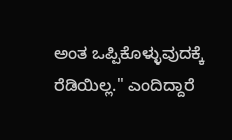ಅಂತ ಒಪ್ಪಿಕೊಳ್ಳುವುದಕ್ಕೆ ರೆಡಿಯಿಲ್ಲ." ಎಂದಿದ್ದಾರೆ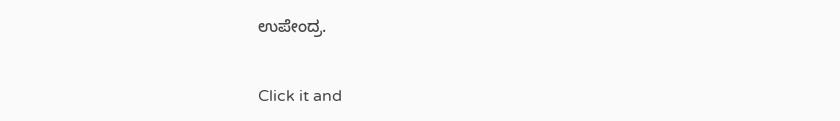ಉಪೇಂದ್ರ.


Click it and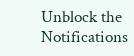Unblock the Notifications